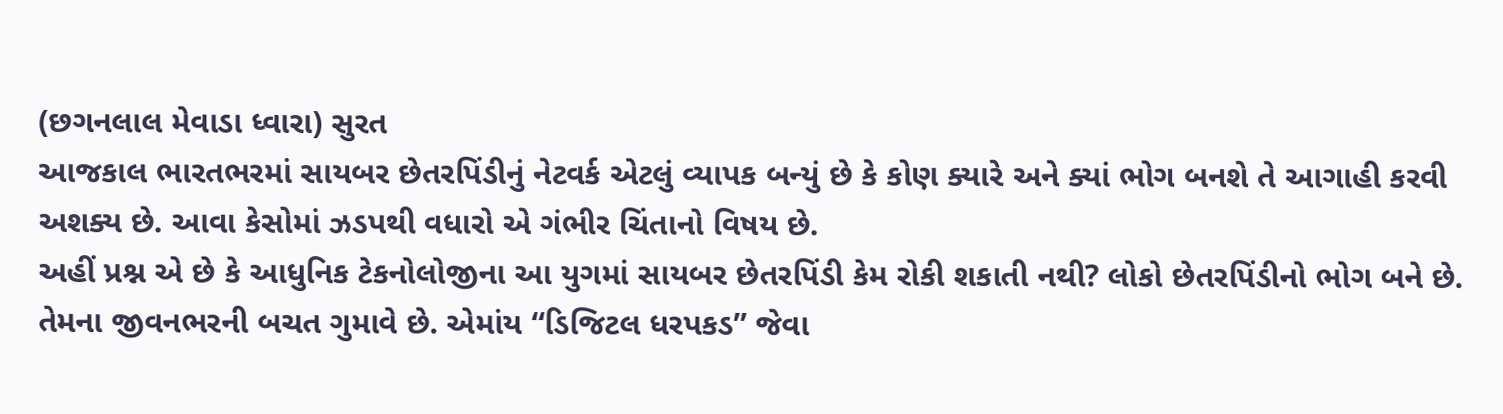(છગનલાલ મેવાડા ધ્વારા) સુરત
આજકાલ ભારતભરમાં સાયબર છેતરપિંડીનું નેટવર્ક એટલું વ્યાપક બન્યું છે કે કોણ ક્યારે અને ક્યાં ભોગ બનશે તે આગાહી કરવી અશક્ય છે. આવા કેસોમાં ઝડપથી વધારો એ ગંભીર ચિંતાનો વિષય છે.
અહીં પ્રશ્ન એ છે કે આધુનિક ટેકનોલોજીના આ યુગમાં સાયબર છેતરપિંડી કેમ રોકી શકાતી નથી? લોકો છેતરપિંડીનો ભોગ બને છે. તેમના જીવનભરની બચત ગુમાવે છે. એમાંય “ડિજિટલ ધરપકડ” જેવા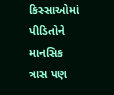કિસ્સાઓમાં પીડિતોને માનસિક ત્રાસ પણ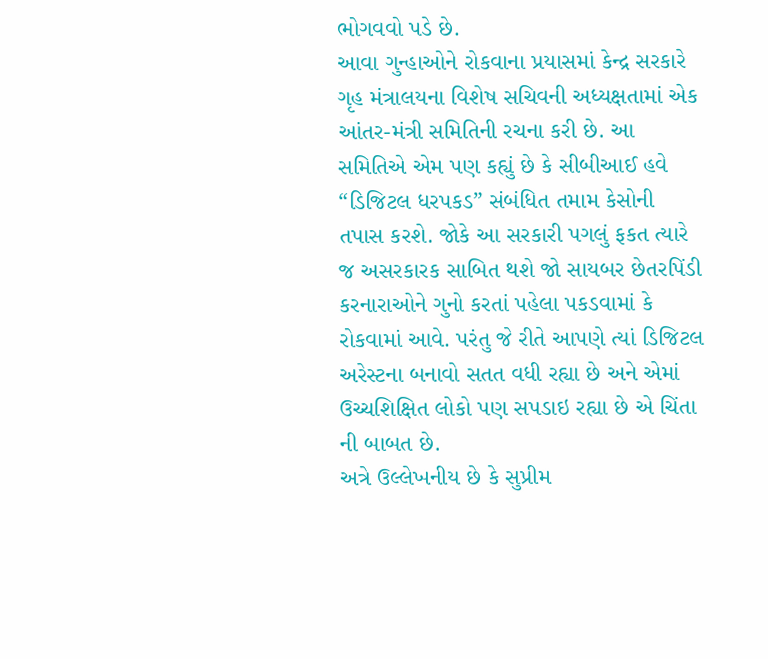ભોગવવો પડે છે.
આવા ગુન્હાઓને રોકવાના પ્રયાસમાં કેન્દ્ર સરકારે ગૃહ મંત્રાલયના વિશેષ સચિવની અધ્યક્ષતામાં એક આંતર-મંત્રી સમિતિની રચના કરી છે. આ સમિતિએ એમ પણ કહ્યું છે કે સીબીઆઈ હવે “ડિજિટલ ધરપકડ” સંબંધિત તમામ કેસોની તપાસ કરશે. જોકે આ સરકારી પગલું ફકત ત્યારે જ અસરકારક સાબિત થશે જો સાયબર છેતરપિંડી કરનારાઓને ગુનો કરતાં પહેલા પકડવામાં કે રોકવામાં આવે. પરંતુ જે રીતે આપણે ત્યાં ડિજિટલ અરેસ્ટના બનાવો સતત વધી રહ્યા છે અને એમાં ઉચ્ચશિક્ષિત લોકો પણ સપડાઇ રહ્યા છે એ ચિંતા ની બાબત છે.
અત્રે ઉલ્લેખનીય છે કે સુપ્રીમ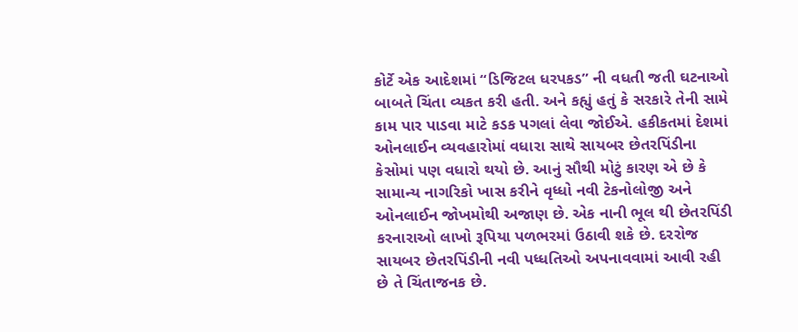કોર્ટે એક આદેશમાં “ડિજિટલ ધરપકડ” ની વધતી જતી ઘટનાઓ બાબતે ચિંતા વ્યકત કરી હતી. અને કહ્યું હતું કે સરકારે તેની સામે કામ પાર પાડવા માટે કડક પગલાં લેવા જોઈએ. હકીકતમાં દેશમાં ઓનલાઈન વ્યવહારોમાં વધારા સાથે સાયબર છેતરપિંડીના કેસોમાં પણ વધારો થયો છે. આનું સૌથી મોટું કારણ એ છે કે સામાન્ય નાગરિકો ખાસ કરીને વૃધ્ધો નવી ટેકનોલોજી અને ઓનલાઈન જોખમોથી અજાણ છે. એક નાની ભૂલ થી છેતરપિંડી કરનારાઓ લાખો રૂપિયા પળભરમાં ઉઠાવી શકે છે. દરરોજ સાયબર છેતરપિંડીની નવી પધ્ધતિઓ અપનાવવામાં આવી રહી છે તે ચિંતાજનક છે.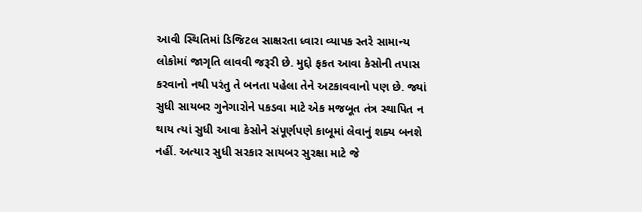આવી સ્થિતિમાં ડિજિટલ સાક્ષરતા ધ્વારા વ્યાપક સ્તરે સામાન્ય લોકોમાં જાગૃતિ લાવવી જરૂરી છે. મુદ્દો ફકત આવા કેસોની તપાસ કરવાનો નથી પરંતુ તે બનતા પહેલા તેને અટકાવવાનો પણ છે. જ્યાં સુધી સાયબર ગુનેગારોને પકડવા માટે એક મજબૂત તંત્ર સ્થાપિત ન થાય ત્યાં સુધી આવા કેસોને સંપૂર્ણપણે કાબૂમાં લેવાનું શક્ય બનશે નહીં. અત્યાર સુધી સરકાર સાયબર સુરક્ષા માટે જે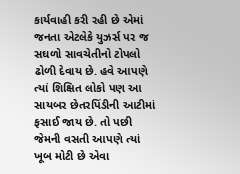કાર્યવાહી કરી રહી છે એમાં જનતા એટલેકે યુઝર્સ પર જ સઘળો સાવચેતીનો ટોપલો ઢોળી દેવાય છે. હવે આપણે ત્યાં શિક્ષિત લોકો પણ આ સાયબર છેતરપિંડીની આટીમાં ફસાઈ જાય છે. તો પછી જેમની વસતી આપણે ત્યાં ખૂબ મોટી છે એવા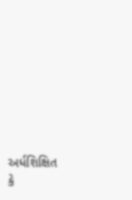અર્ધશિક્ષિત કે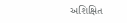અશિક્ષિત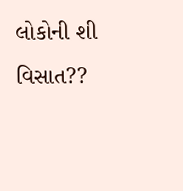લોકોની શી વિસાત??